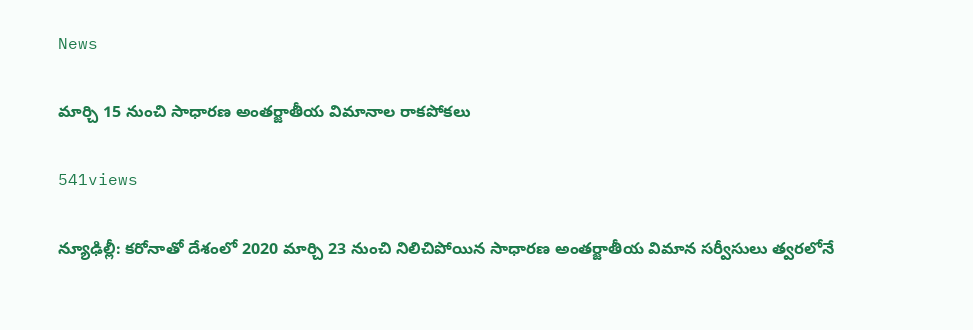News

మార్చి 15 నుంచి సాధారణ అంతర్జాతీయ విమానాల రాక‌పోక‌లు

541views

న్యూఢిల్లీ: కరోనాతో దేశంలో 2020 మార్చి 23 నుంచి నిలిచిపోయిన సాధారణ అంతర్జాతీయ విమాన సర్వీసులు త్వరలోనే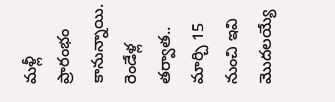మళ్లీ ప్రారంభం కానున్నాయి. రెండేళ్ల తర్వాత.. మార్చి 15 నుంచి ఇవి మొదలయ్యే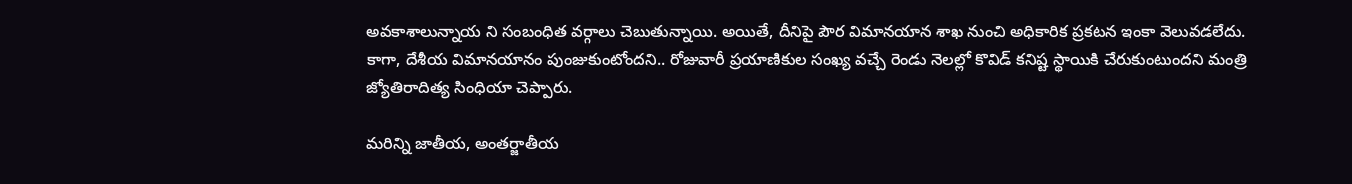అవకాశాలున్నాయ ని సంబంధిత వర్గాలు చెబుతున్నాయి. అయితే, దీనిపై పౌర విమానయాన శాఖ నుంచి అధికారిక ప్రకటన ఇంకా వెలువడలేదు. కాగా, దేశీయ విమానయానం పుంజుకుంటోందని.. రోజువారీ ప్రయాణికుల సంఖ్య వచ్చే రెండు నెలల్లో కొవిడ్‌ కనిష్ట స్థాయికి చేరుకుంటుందని మంత్రి జ్యోతిరాదిత్య సింధియా చెప్పారు.

మరిన్ని జాతీయ, అంతర్జాతీయ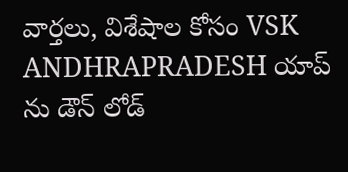వార్తలు, విశేషాల కోసం VSK ANDHRAPRADESH యాప్ ను డౌన్ లోడ్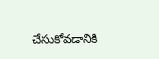చేసుకోవడానికి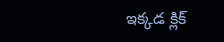ఇక్కడ క్లిక్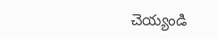చెయ్యండి